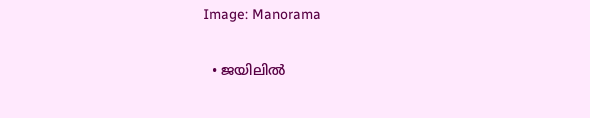Image: Manorama

  • ജയിലില്‍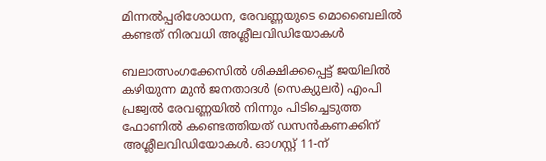മിന്നല്‍പ്പരിശോധന, രേവണ്ണയുടെ മൊബൈലില്‍ കണ്ടത് നിരവധി അശ്ലീലവിഡിയോകള്‍

ബലാത്സംഗക്കേസില്‍ ശിക്ഷിക്കപ്പെട്ട് ജയിലില്‍ കഴിയുന്ന മുന്‍ ജനതാദള്‍ (സെക്യുലര്‍) എംപി പ്രജ്വല്‍ രേവണ്ണയില്‍ നിന്നും പിടിച്ചെടുത്ത ഫോണില്‍ കണ്ടെത്തിയത് ഡസന്‍കണക്കിന് അശ്ലീലവിഡിയോകള്‍. ഓഗസ്റ്റ് 11-ന്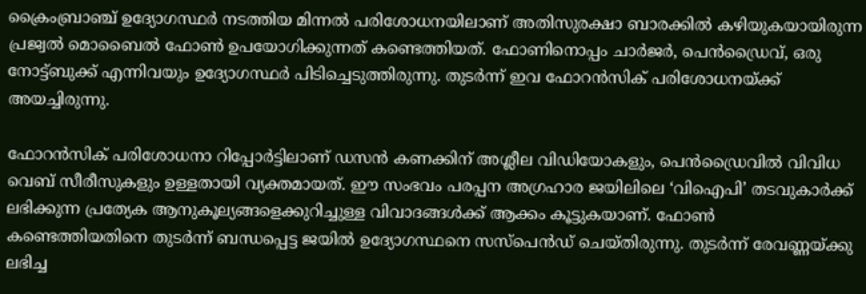ക്രൈംബ്രാഞ്ച് ഉദ്യോഗസ്ഥർ നടത്തിയ മിന്നൽ പരിശോധനയിലാണ് അതിസുരക്ഷാ ബാരക്കിൽ കഴിയുകയായിരുന്ന പ്രജ്വൽ മൊബൈൽ ഫോൺ ഉപയോഗിക്കുന്നത് കണ്ടെത്തിയത്. ഫോണിനൊപ്പം ചാർജർ, പെൻഡ്രൈവ്, ഒരു നോട്ട്ബുക്ക് എന്നിവയും ഉദ്യോഗസ്ഥർ പിടിച്ചെടുത്തിരുന്നു. തുടര്‍ന്ന് ഇവ ഫോറന്‍സിക് പരിശോധനയ്ക്ക് അയച്ചിരുന്നു.

ഫോറന്‍സിക് പരിശോധനാ റിപ്പോര്‍ട്ടിലാണ് ഡസൻ കണക്കിന് അശ്ലീല വിഡിയോകളും, പെൻഡ്രൈവിൽ വിവിധ വെബ് സീരീസുകളും ഉള്ളതായി വ്യക്തമായത്. ഈ സംഭവം പരപ്പന അഗ്രഹാര ജയിലിലെ ‘വിഐപി’ തടവുകാർക്ക് ലഭിക്കുന്ന പ്രത്യേക ആനുകൂല്യങ്ങളെക്കുറിച്ചുള്ള വിവാദങ്ങൾക്ക് ആക്കം കൂട്ടുകയാണ്. ഫോൺ കണ്ടെത്തിയതിനെ തുടർന്ന് ബന്ധപ്പെട്ട ജയിൽ ഉദ്യോഗസ്ഥനെ സസ്പെൻഡ് ചെയ്തിരുന്നു. തുടര്‍ന്ന് രേവണ്ണയ്ക്കു ലഭിച്ച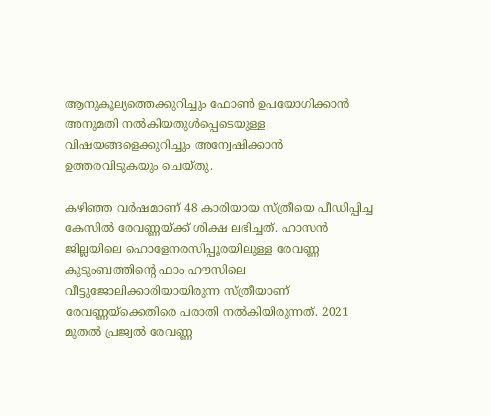ആനുകൂല്യത്തെക്കുറിച്ചും ഫോണ്‍ ഉപയോഗിക്കാന്‍ അനുമതി നല്‍കിയതുള്‍പ്പെടെയുള്ള വിഷയങ്ങളെക്കുറിച്ചും അന്വേഷിക്കാന്‍ ഉത്തരവിടുകയും ചെയ്തു.

കഴിഞ്ഞ വർഷമാണ് 48 കാരിയായ സ്ത്രീയെ പീഡിപ്പിച്ച കേസില്‍ രേവണ്ണയ്ക്ക് ശിക്ഷ ലഭിച്ചത്. ഹാസൻ ജില്ലയിലെ ഹൊളേനരസിപ്പൂരയിലുള്ള രേവണ്ണ കുടുംബത്തിന്റെ ഫാം ഹൗസിലെ വീട്ടുജോലിക്കാരിയായിരുന്ന സ്ത്രീയാണ് രേവണ്ണയ്ക്കെതിരെ പരാതി നല്‍കിയിരുന്നത്. 2021 മുതൽ പ്രജ്വൽ രേവണ്ണ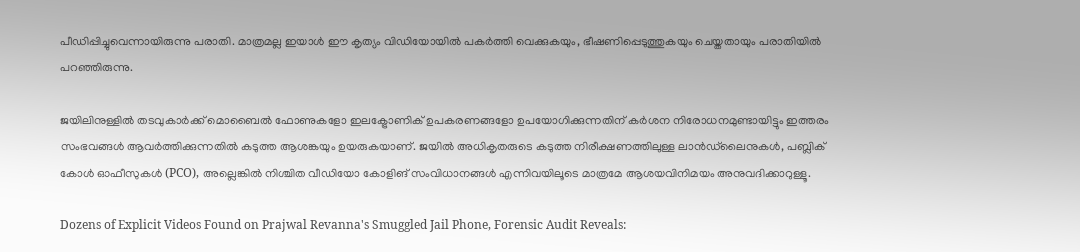പീഡിപ്പിച്ചുവെന്നായിരുന്നു പരാതി. മാത്രമല്ല ഇയാൾ ഈ കൃത്യം വിഡിയോയിൽ പകർത്തി വെക്കുകയും, ഭീഷണിപ്പെടുത്തുകയും ചെയ്തതായും പരാതിയില്‍ പറഞ്ഞിരുന്നു.

ജയിലിനുള്ളിൽ തടവുകാർക്ക് മൊബൈൽ ഫോണുകളോ ഇലക്ട്രോണിക് ഉപകരണങ്ങളോ ഉപയോഗിക്കുന്നതിന് കർശന നിരോധനമുണ്ടായിട്ടും ഇത്തരം സംഭവങ്ങള്‍ ആവര്‍ത്തിക്കുന്നതില്‍ കടുത്ത ആശങ്കയും ഉയരുകയാണ്. ജയിൽ അധികൃതരുടെ കടുത്ത നിരീക്ഷണത്തിലുള്ള ലാൻഡ്‌ലൈനുകൾ, പബ്ലിക് കോൾ ഓഫീസുകൾ (PCO), അല്ലെങ്കിൽ നിശ്ചിത വീഡിയോ കോളിങ് സംവിധാനങ്ങൾ എന്നിവയിലൂടെ മാത്രമേ ആശയവിനിമയം അനുവദിക്കാറുള്ളൂ.

Dozens of Explicit Videos Found on Prajwal Revanna's Smuggled Jail Phone, Forensic Audit Reveals: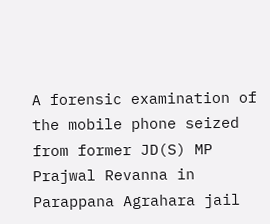A forensic examination of the mobile phone seized from former JD(S) MP Prajwal Revanna in Parappana Agrahara jail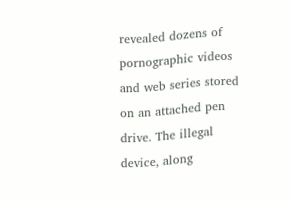revealed dozens of pornographic videos and web series stored on an attached pen drive. The illegal device, along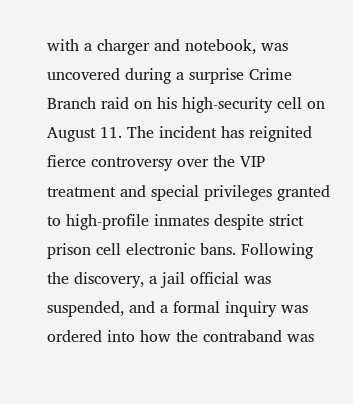with a charger and notebook, was uncovered during a surprise Crime Branch raid on his high-security cell on August 11. The incident has reignited fierce controversy over the VIP treatment and special privileges granted to high-profile inmates despite strict prison cell electronic bans. Following the discovery, a jail official was suspended, and a formal inquiry was ordered into how the contraband was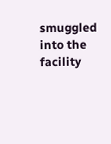smuggled into the facility